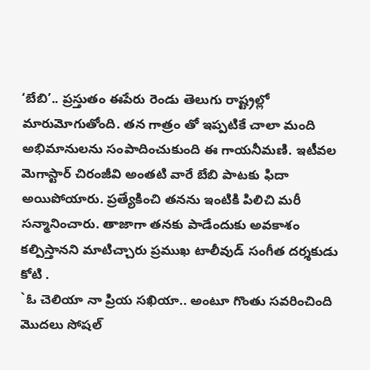‘బేబి’.. ప్రస్తుతం ఈపేరు రెండు తెలుగు రాష్ట్రల్లో మారుమోగుతోంది. తన గాత్రం తో ఇప్పటికే చాలా మంది అభిమానులను సంపాదించుకుంది ఈ గాయనీమణి. ఇటీవల మెగాస్టార్ చిరంజీవి అంతటి వారే బేబి పాటకు ఫిదా అయిపోయారు. ప్రత్యేకించి తనను ఇంటికి పిలిచి మరీ సన్మానించారు. తాజాగా తనకు పాడేందుకు అవకాశం కల్పిస్తానని మాటిచ్చారు ప్రముఖ టాలీవుడ్ సంగీత దర్శకుడు కోటి .
`ఓ చెలియా నా ప్రియ సఖియా.. అంటూ గొంతు సవరించింది మొదలు సోషల్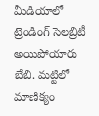మీడియాలో ట్రెండింగ్ సెలబ్రిటీ అయిపోయారు బేబి. మట్టిలో మాణిక్యం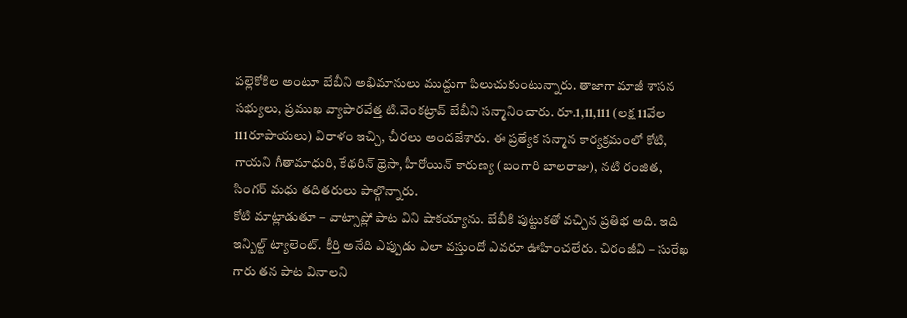పల్లెకోకిల అంటూ బేబీని అభిమానులు ముద్దుగా పిలుచుకుంటున్నారు. తాజాగా మాజీ శాసన సభ్యులు, ప్రముఖ వ్యాపారవేత్త టి.వెంకట్రావ్ బేబీని సన్మానించారు. రూ.1,11,111 (లక్ష 11వేల 111రూపాయలు) విరాళం ఇచ్చి, చీరలు అందజేశారు. ఈ ప్రత్యేక సన్మాన కార్యక్రమంలో కోటి, గాయని గీతామాధురి, కేథరిన్ థ్రెసా, హీరోయిన్ కారుణ్య (బంగారి బాలరాజు), నటి రంజిత, సింగర్ మధు తదితరులు పాల్గొన్నారు.
కోటి మాట్లాడుతూ – వాట్సాప్లో పాట విని షాకయ్యాను. బేబీకి పుట్టుకతో వచ్చిన ప్రతిభ అది. ఇది ఇన్బిల్ట్ ట్యాలెంట్. కీర్తి అనేది ఎప్పుడు ఎలా వస్తుందో ఎవరూ ఊహించలేరు. చిరంజీవి – సురేఖ గారు తన పాట వినాలని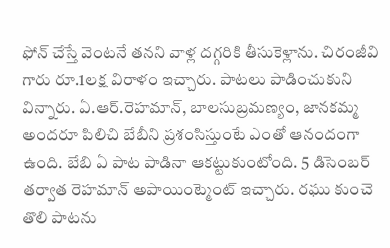ఫోన్ చేస్తే వెంటనే తనని వాళ్ల దగ్గరికి తీసుకెళ్లాను. చిరంజీవి గారు రూ.1లక్ష విరాళం ఇచ్చారు. పాటలు పాడించుకుని విన్నారు. ఏ.ఆర్.రెహమాన్, బాలసుబ్రమణ్యం, జానకమ్మ అందరూ పిలిచి బేబీని ప్రశంసిస్తుంటే ఎంతో ఆనందంగా ఉంది. బేబి ఏ పాట పాడినా ఆకట్టుకుంటోంది. 5 డిసెంబర్ తర్వాత రెహమాన్ అపాయింట్మెంట్ ఇచ్చారు. రఘు కుంచె తొలి పాటను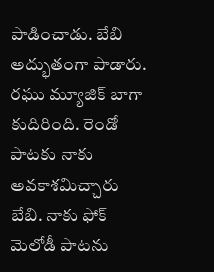పాడించాడు. బేబి అద్భుతంగా పాడారు. రఘు మ్యూజిక్ బాగా కుదిరింది. రెండో పాటకు నాకు అవకాశమిచ్చారు బేబి. నాకు ఫోక్ మెలోడీ పాటను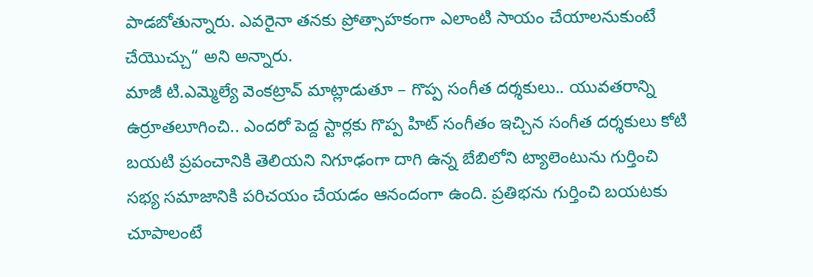పాడబోతున్నారు. ఎవరైనా తనకు ప్రోత్సాహకంగా ఎలాంటి సాయం చేయాలనుకుంటే చేయొచ్చు“ అని అన్నారు.
మాజీ టి.ఎమ్మెల్యే వెంకట్రావ్ మాట్లాడుతూ – గొప్ప సంగీత దర్శకులు.. యువతరాన్ని ఉర్రూతలూగించి.. ఎందరో పెద్ద స్టార్లకు గొప్ప హిట్ సంగీతం ఇచ్చిన సంగీత దర్శకులు కోటి బయటి ప్రపంచానికి తెలియని నిగూఢంగా దాగి ఉన్న బేబిలోని ట్యాలెంటును గుర్తించి సభ్య సమాజానికి పరిచయం చేయడం ఆనందంగా ఉంది. ప్రతిభను గుర్తించి బయటకు చూపాలంటే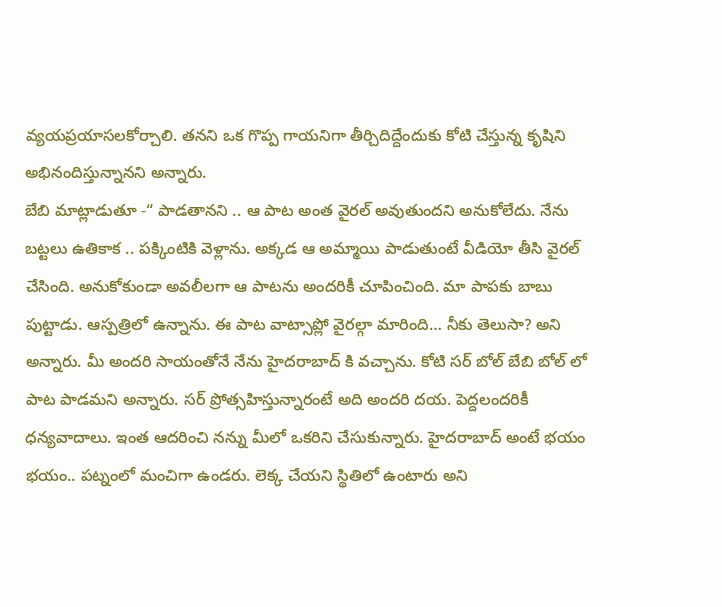వ్యయప్రయాసలకోర్చాలి. తనని ఒక గొప్ప గాయనిగా తీర్చిదిద్దేందుకు కోటి చేస్తున్న కృషిని అభినందిస్తున్నానని అన్నారు.
బేబి మాట్లాడుతూ -“ పాడతానని .. ఆ పాట అంత వైరల్ అవుతుందని అనుకోలేదు. నేను బట్టలు ఉతికాక .. పక్కింటికి వెళ్లాను. అక్కడ ఆ అమ్మాయి పాడుతుంటే వీడియో తీసి వైరల్ చేసింది. అనుకోకుండా అవలీలగా ఆ పాటను అందరికీ చూపించింది. మా పాపకు బాబు పుట్టాడు. ఆస్పత్రిలో ఉన్నాను. ఈ పాట వాట్సాప్లో వైరల్గా మారింది… నీకు తెలుసా? అని అన్నారు. మీ అందరి సాయంతోనే నేను హైదరాబాద్ కి వచ్చాను. కోటి సర్ బోల్ బేబి బోల్ లో పాట పాడమని అన్నారు. సర్ ప్రోత్సహిస్తున్నారంటే అది అందరి దయ. పెద్దలందరికీ ధన్యవాదాలు. ఇంత ఆదరించి నన్ను మీలో ఒకరిని చేసుకున్నారు. హైదరాబాద్ అంటే భయం భయం.. పట్నంలో మంచిగా ఉండరు. లెక్క చేయని స్థితిలో ఉంటారు అని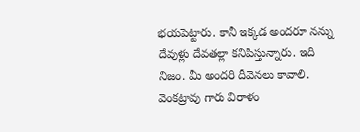భయపెట్టారు. కానీ ఇక్కడ అందరూ నన్ను దేవుళ్లు దేవతల్లా కనిపిస్తున్నారు. ఇది నిజం. మీ అందరి దీవెనలు కావాలి. వెంకట్రావు గారు విరాళం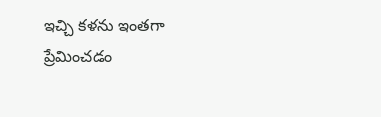ఇచ్చి కళను ఇంతగా ప్రేమించడం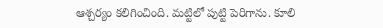ఆశ్చర్యం కలిగించింది. మట్టిలో పుట్టి పెరిగాను. కూలి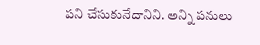పని చేసుకునేదానిని. అన్ని పనులు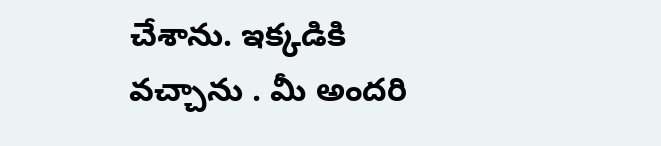చేశాను. ఇక్కడికి వచ్చాను . మీ అందరి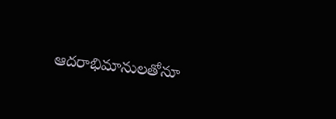ఆదరాభిమానులతోనూ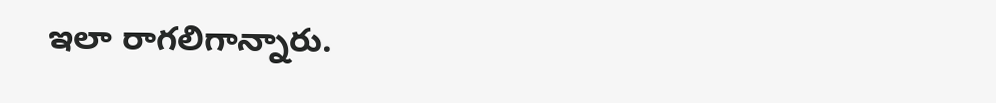ఇలా రాగలిగాన్నారు.